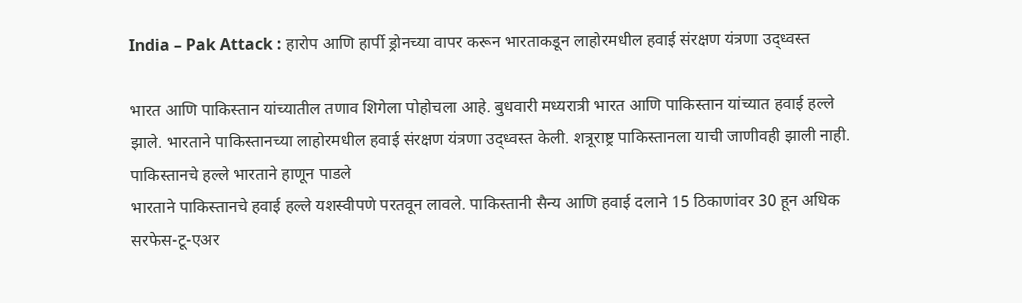India – Pak Attack : हारोप आणि हार्पी ड्रोनच्या वापर करून भारताकडून लाहोरमधील हवाई संरक्षण यंत्रणा उद्ध्वस्त

भारत आणि पाकिस्तान यांच्यातील तणाव शिगेला पोहोचला आहे. बुधवारी मध्यरात्री भारत आणि पाकिस्तान यांच्यात हवाई हल्ले झाले. भारताने पाकिस्तानच्या लाहोरमधील हवाई संरक्षण यंत्रणा उद्ध्वस्त केली. शत्रूराष्ट्र पाकिस्तानला याची जाणीवही झाली नाही.
पाकिस्तानचे हल्ले भारताने हाणून पाडले
भारताने पाकिस्तानचे हवाई हल्ले यशस्वीपणे परतवून लावले. पाकिस्तानी सैन्य आणि हवाई दलाने 15 ठिकाणांवर 30 हून अधिक सरफेस-टू-एअर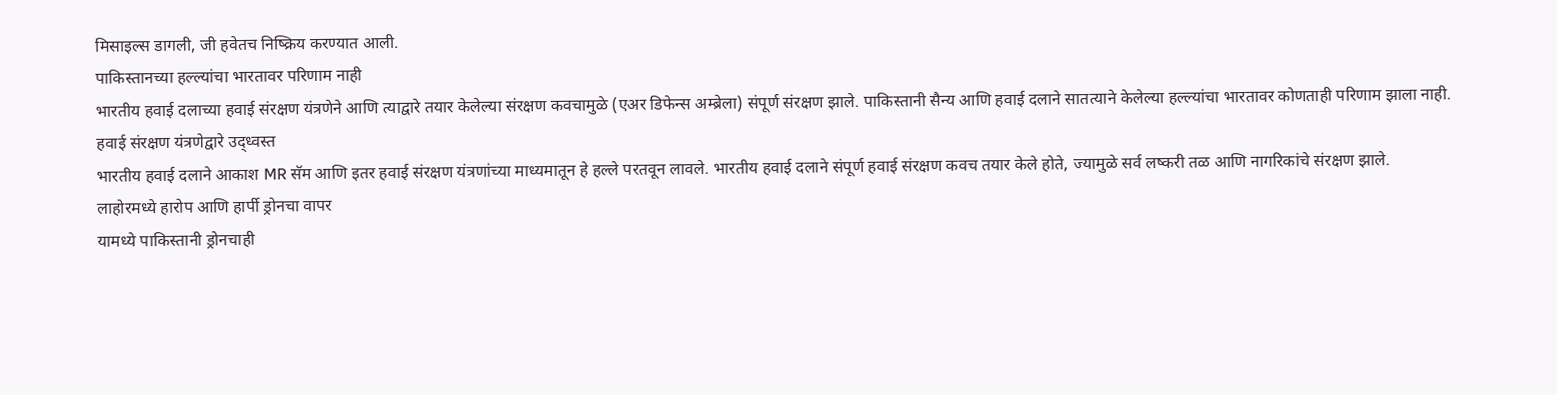मिसाइल्स डागली, जी हवेतच निष्क्रिय करण्यात आली.
पाकिस्तानच्या हल्ल्यांचा भारतावर परिणाम नाही
भारतीय हवाई दलाच्या हवाई संरक्षण यंत्रणेने आणि त्याद्वारे तयार केलेल्या संरक्षण कवचामुळे (एअर डिफेन्स अम्ब्रेला) संपूर्ण संरक्षण झाले. पाकिस्तानी सैन्य आणि हवाई दलाने सातत्याने केलेल्या हल्ल्यांचा भारतावर कोणताही परिणाम झाला नाही.
हवाई संरक्षण यंत्रणेद्वारे उद्ध्वस्त
भारतीय हवाई दलाने आकाश MR सॅम आणि इतर हवाई संरक्षण यंत्रणांच्या माध्यमातून हे हल्ले परतवून लावले. भारतीय हवाई दलाने संपूर्ण हवाई संरक्षण कवच तयार केले होते, ज्यामुळे सर्व लष्करी तळ आणि नागरिकांचे संरक्षण झाले.
लाहोरमध्ये हारोप आणि हार्पी ड्रोनचा वापर
यामध्ये पाकिस्तानी ड्रोनचाही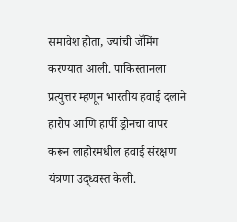समावेश होता, ज्यांची जॅमिंग करण्यात आली. पाकिस्तानला प्रत्युत्तर म्हणून भारतीय हवाई दलाने हारोप आणि हार्पी ड्रोनचा वापर करून लाहोरमधील हवाई संरक्षण यंत्रणा उद्ध्वस्त केली.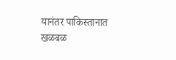यानंतर पाकिस्तानात खळबळ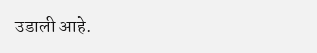उडाली आहे.